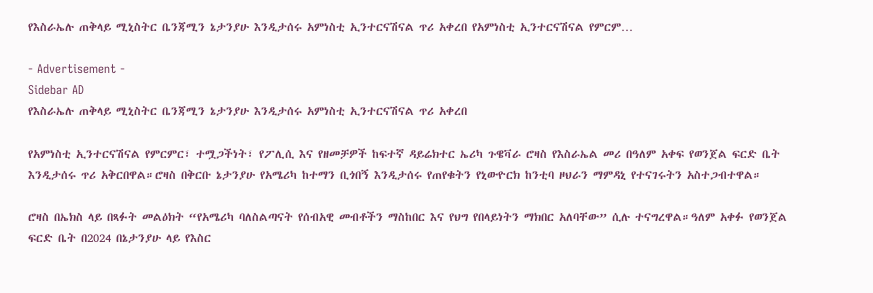የእስራኤሉ ጠቅላይ ሚኒስትር ቤንጃሚን ኔታንያሁ እንዲታሰሩ አምነስቲ ኢንተርናሽናል ጥሪ አቀረበ የአምነስቲ ኢንተርናሽናል የምርም…

- Advertisement -
Sidebar AD
የእስራኤሉ ጠቅላይ ሚኒስትር ቤንጃሚን ኔታንያሁ እንዲታሰሩ አምነስቲ ኢንተርናሽናል ጥሪ አቀረበ

የአምነስቲ ኢንተርናሽናል የምርምር፣ ተሟጋችነት፣ የፖሊሲ እና የዘመቻዎች ከፍተኛ ዳይሬክተር ኤሪካ ጉዌቫራ ሮዛስ የእስራኤል መሪ በዓለም አቀፍ የወንጀል ፍርድ ቤት እንዲታሰሩ ጥሪ አቅርበዋል።ሮዛስ በቅርቡ ኔታንያሁ የአሜሪካ ከተማን ቢጎበኝ እንዲታሰሩ የጠየቁትን የኒውዮርክ ከንቲባ ዞህራን ማምዳኒ የተናገሩትን አስተጋብተዋል።

ሮዛስ በኤክስ ላይ በጻፉት መልዕክት “የአሜሪካ ባለስልጣናት የሰብአዊ መብቶችን ማስከበር እና የህግ የበላይነትን ማክበር አለባቸው” ሲሉ ተናግረዋል።ዓለም አቀፉ የወንጀል ፍርድ ቤት በ2024 በኔታንያሁ ላይ የእስር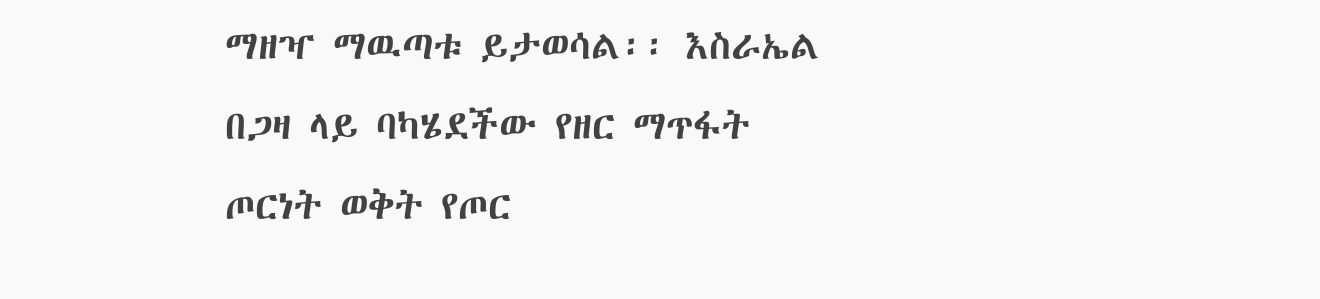ማዘዣ ማዉጣቱ ይታወሳል፡፡ እስራኤል በጋዛ ላይ ባካሄደችው የዘር ማጥፋት ጦርነት ወቅት የጦር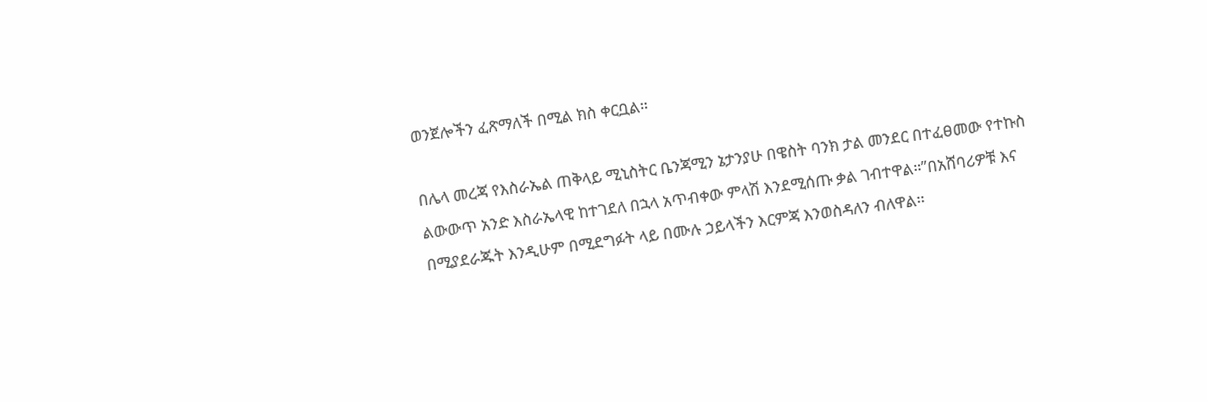ወንጀሎችን ፈጽማለች በሚል ክስ ቀርቧል።

በሌላ መረጃ የእስራኤል ጠቅላይ ሚኒስትር ቤንጃሚን ኔታንያሁ በዌስት ባንክ ታል መንደር በተፈፀመው የተኩስ ልውውጥ አንድ እስራኤላዊ ከተገደለ በኋላ አጥብቀው ምላሽ እንደሚሰጡ ቃል ገብተዋል።”በአሸባሪዎቹ እና በሚያደራጁት እንዲሁም በሚደግፉት ላይ በሙሉ ኃይላችን እርምጃ እንወስዳለን ብለዋል፡፡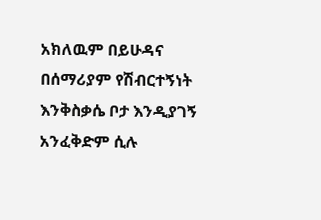አክለዉም በይሁዳና በሰማሪያም የሽብርተኝነት እንቅስቃሴ ቦታ እንዲያገኝ አንፈቅድም ሲሉ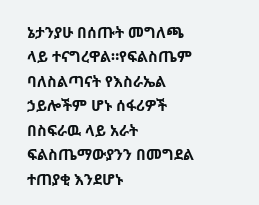ኔታንያሁ በሰጡት መግለጫ ላይ ተናግረዋል።የፍልስጤም ባለስልጣናት የእስራኤል ኃይሎችም ሆኑ ሰፋሪዎች በስፍራዉ ላይ አራት ፍልስጤማውያንን በመግደል ተጠያቂ እንደሆኑ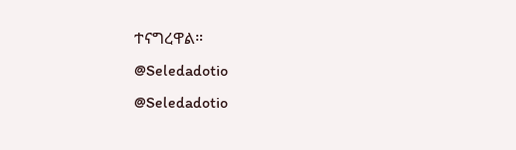ተናግረዋል።
@Seledadotio
@Seledadotio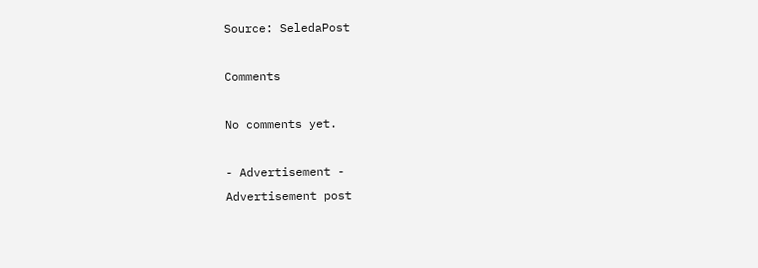Source: SeledaPost

Comments

No comments yet.

- Advertisement -
Advertisement post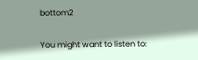bottom2

You might want to listen to: